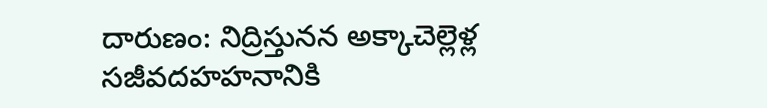దారుణం: నిద్రిస్తునన అక్కాచెల్లెళ్ల సజీవదహహనానికి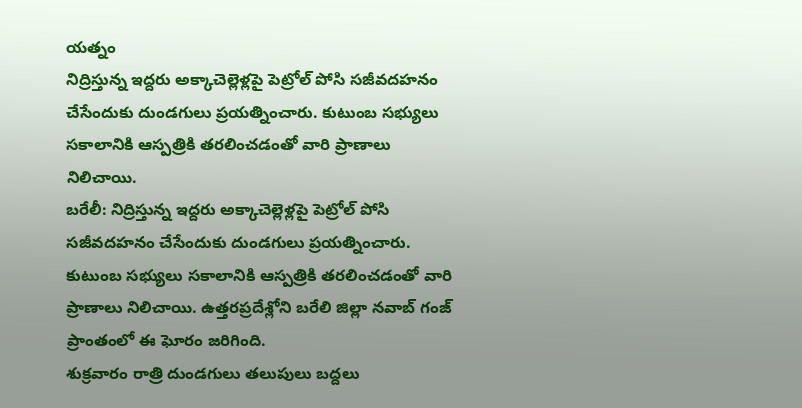యత్నం
నిద్రిస్తున్న ఇద్దరు అక్కాచెల్లెళ్లపై పెట్రోల్ పోసి సజీవదహనం చేసేందుకు దుండగులు ప్రయత్నించారు. కుటుంబ సభ్యులు సకాలానికి ఆస్పత్రికి తరలించడంతో వారి ప్రాణాలు నిలిచాయి.
బరేలీ: నిద్రిస్తున్న ఇద్దరు అక్కాచెల్లెళ్లపై పెట్రోల్ పోసి సజీవదహనం చేసేందుకు దుండగులు ప్రయత్నించారు. కుటుంబ సభ్యులు సకాలానికి ఆస్పత్రికి తరలించడంతో వారి ప్రాణాలు నిలిచాయి. ఉత్తరప్రదేశ్లోని బరేలి జిల్లా నవాబ్ గంజ్ ప్రాంతంలో ఈ ఘోరం జరిగింది.
శుక్రవారం రాత్రి దుండగులు తలుపులు బద్దలు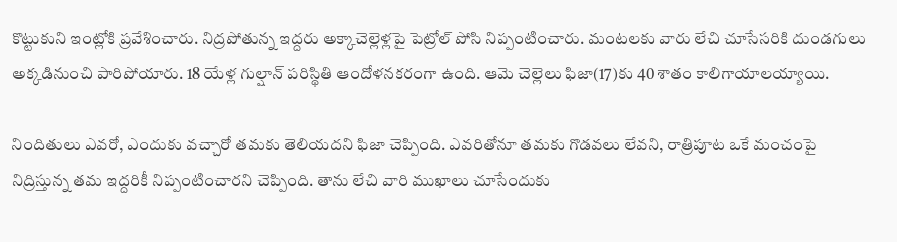కొట్టుకుని ఇంట్లోకి ప్రవేశించారు. నిద్రపోతున్న ఇద్దరు అక్కాచెల్లెళ్లపై పెట్రోల్ పోసి నిప్పంటించారు. మంటలకు వారు లేచి చూసేసరికి దుండగులు అక్కడినుంచి పారిపోయారు. 18 యేళ్ల గుల్షాన్ పరిస్థితి ఆందోళనకరంగా ఉంది. ఆమె చెల్లెలు ఫిజా(17)కు 40 శాతం కాలిగాయాలయ్యాయి.

నిందితులు ఎవరో, ఎందుకు వచ్చారో తమకు తెలియదని ఫిజా చెప్పింది. ఎవరితోనూ తమకు గొడవలు లేవని, రాత్రిపూట ఒకే మంచంపై నిద్రిస్తున్న తమ ఇద్దరికీ నిప్పంటించారని చెప్పింది. తాను లేచి వారి ముఖాలు చూసేందుకు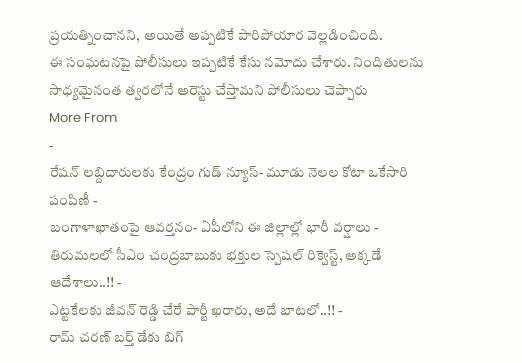ప్రయత్నించానని, అయితే అప్పటికే పారిపోయార వెల్లడించింది.
ఈ సంఘటనపై పోలీసులు ఇప్పటికే కేసు నమోదు చేశారు. నిందితులను సాధ్యమైనంత త్వరలోనే అరెస్టు చేస్తామని పోలీసులు చెప్పారు
More From
-
రేషన్ లబ్దిదారులకు కేంద్రం గుడ్ న్యూస్- మూడు నెలల కోటా ఒకేసారి పంపిణీ -
బంగాళాఖాతంపై ఆవర్తనం- ఏపీలోని ఈ జిల్లాల్లో భారీ వర్షాలు -
తిరుమలలో సీఎం చంద్రబాబుకు భక్తుల స్పెషల్ రిక్వెస్ట్, అక్కడే ఆదేశాలు..!! -
ఎట్టకేలకు జీవన్ రెడ్డి చేరే పార్టీ ఖరారు, అదే బాటలో..!! -
రామ్ చరణ్ బర్త్ డేకు బిగ్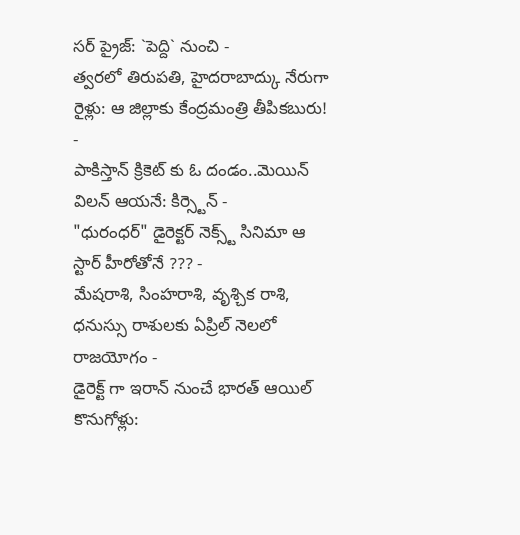సర్ ప్రైజ్: `పెద్ది` నుంచి -
త్వరలో తిరుపతి, హైదరాబాద్కు నేరుగా రైళ్లు: ఆ జిల్లాకు కేంద్రమంత్రి తీపికబురు! -
పాకిస్తాన్ క్రికెట్ కు ఓ దండం..మెయిన్ విలన్ ఆయనే: కిర్స్టెన్ -
"ధురంధర్" డైరెక్టర్ నెక్స్ట్ సినిమా ఆ స్టార్ హీరోతోనే ??? -
మేషరాశి, సింహరాశి, వృశ్చిక రాశి, ధనుస్సు రాశులకు ఏప్రిల్ నెలలో రాజయోగం -
డైరెక్ట్ గా ఇరాన్ నుంచే భారత్ ఆయిల్ కొనుగోళ్లు: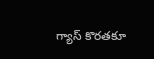గ్యాస్ కొరతకూ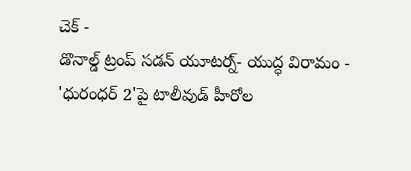చెక్ -
డొనాల్డ్ ట్రంప్ సడన్ యూటర్న్- యుద్ధ విరామం -
'ధురంధర్ 2'పై టాలీవుడ్ హీరోల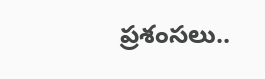ప్రశంసలు..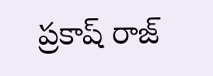ప్రకాష్ రాజ్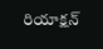రియాక్షన్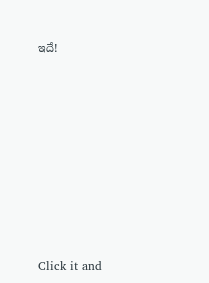ఇదే!












Click it and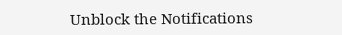Unblock the Notifications